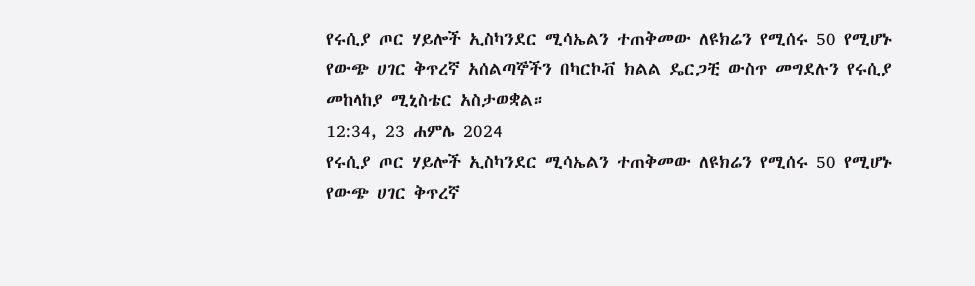የሩሲያ ጦር ሃይሎች ኢስካንደር ሚሳኤልን ተጠቅመው ለዩክሬን የሚሰሩ 50 የሚሆኑ የውጭ ሀገር ቅጥረኛ አሰልጣኞችን በካርኮቭ ክልል ዴርጋቺ ውስጥ መግደሉን የሩሲያ መከላከያ ሚኒስቴር አስታወቋል።
12:34, 23 ሐምሌ 2024
የሩሲያ ጦር ሃይሎች ኢስካንደር ሚሳኤልን ተጠቅመው ለዩክሬን የሚሰሩ 50 የሚሆኑ የውጭ ሀገር ቅጥረኛ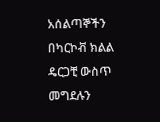አሰልጣኞችን በካርኮቭ ክልል ዴርጋቺ ውስጥ መግደሉን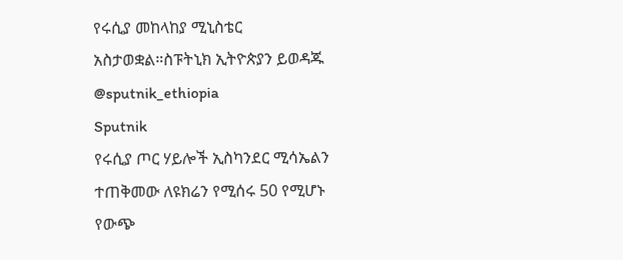የሩሲያ መከላከያ ሚኒስቴር አስታወቋል።ስፑትኒክ ኢትዮጵያን ይወዳጁ @sputnik_ethiopia
Sputnik
የሩሲያ ጦር ሃይሎች ኢስካንደር ሚሳኤልን ተጠቅመው ለዩክሬን የሚሰሩ 50 የሚሆኑ የውጭ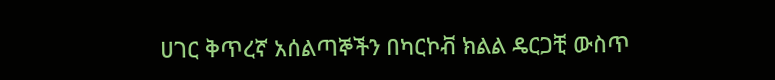ሀገር ቅጥረኛ አሰልጣኞችን በካርኮቭ ክልል ዴርጋቺ ውስጥ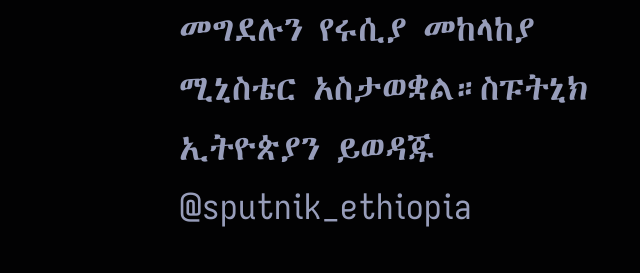መግደሉን የሩሲያ መከላከያ ሚኒስቴር አስታወቋል።ስፑትኒክ ኢትዮጵያን ይወዳጁ @sputnik_ethiopia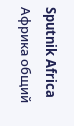Sputnik Africa
Африка общий